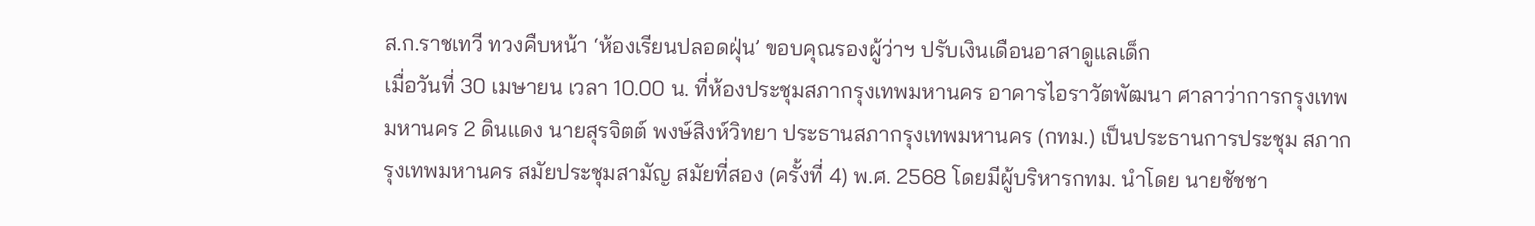ส.ก.ราชเทวี ทวงคืบหน้า ‘ห้องเรียนปลอดฝุ่น’ ขอบคุณรองผู้ว่าฯ ปรับเงินเดือนอาสาดูแลเด็ก
เมื่อวันที่ 30 เมษายน เวลา 10.00 น. ที่ห้องประชุมสภากรุงเทพมหานคร อาคารไอราวัตพัฒนา ศาลาว่าการกรุงเทพมหานคร 2 ดินแดง นายสุรจิตต์ พงษ์สิงห์วิทยา ประธานสภากรุงเทพมหานคร (กทม.) เป็นประธานการประชุม สภากรุงเทพมหานคร สมัยประชุมสามัญ สมัยที่สอง (ครั้งที่ 4) พ.ศ. 2568 โดยมีผู้บริหารกทม. นำโดย นายชัชชา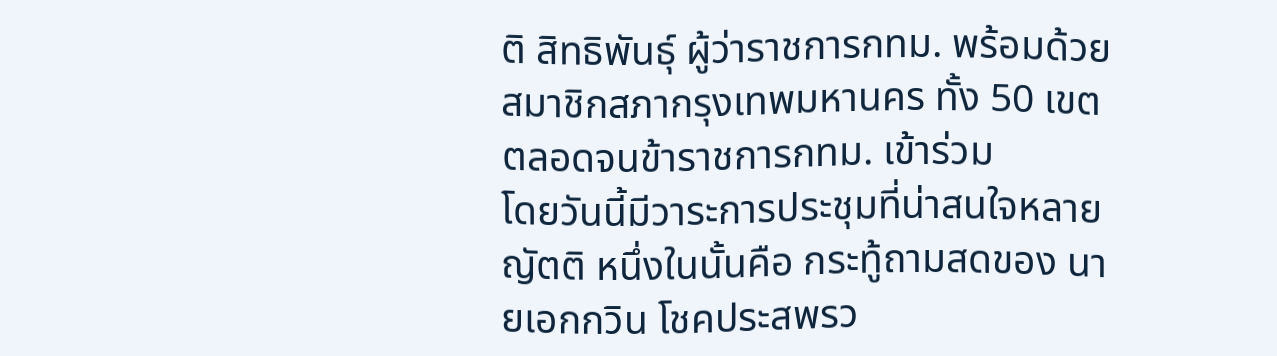ติ สิทธิพันธุ์ ผู้ว่าราชการกทม. พร้อมด้วยสมาชิกสภากรุงเทพมหานคร ทั้ง 50 เขต ตลอดจนข้าราชการกทม. เข้าร่วม
โดยวันนี้มีวาระการประชุมที่น่าสนใจหลายญัตติ หนึ่งในนั้นคือ กระทู้ถามสดของ นายเอกกวิน โชคประสพรว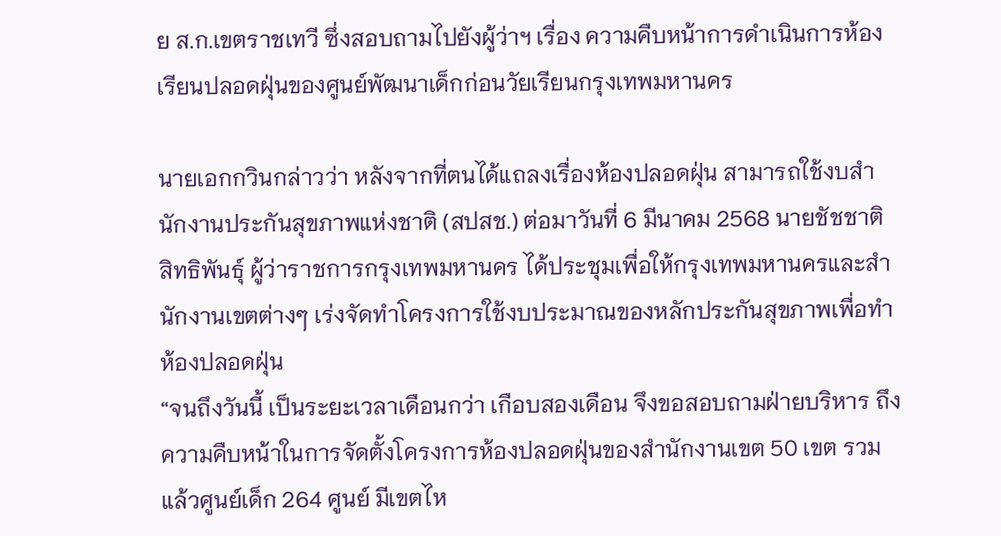ย ส.ก.เขตราชเทวี ซึ่งสอบถามไปยังผู้ว่าฯ เรื่อง ความคืบหน้าการดำเนินการห้องเรียนปลอดฝุ่นของศูนย์พัฒนาเด็กก่อนวัยเรียนกรุงเทพมหานคร

นายเอกกวินกล่าวว่า หลังจากที่ตนได้แถลงเรื่องห้องปลอดฝุ่น สามารถใช้งบสำนักงานประกันสุขภาพแห่งชาติ (สปสช.) ต่อมาวันที่ 6 มีนาคม 2568 นายชัชชาติ สิทธิพันธุ์ ผู้ว่าราชการกรุงเทพมหานคร ได้ประชุมเพื่อให้กรุงเทพมหานครและสำนักงานเขตต่างๆ เร่งจัดทำโครงการใช้งบประมาณของหลักประกันสุขภาพเพื่อทำห้องปลอดฝุ่น
“จนถึงวันนี้ เป็นระยะเวลาเดือนกว่า เกือบสองเดือน จึงขอสอบถามฝ่ายบริหาร ถึงความคืบหน้าในการจัดตั้งโครงการห้องปลอดฝุ่นของสำนักงานเขต 50 เขต รวมแล้วศูนย์เด็ก 264 ศูนย์ มีเขตไห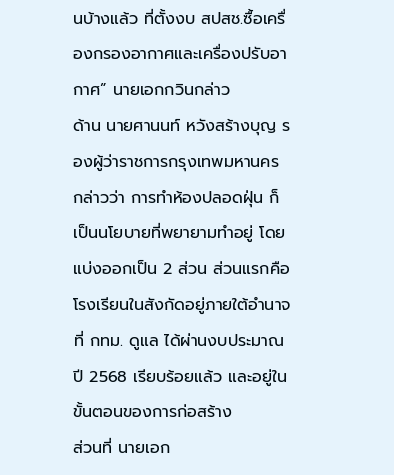นบ้างแล้ว ที่ตั้งงบ สปสช.ซื้อเครื่องกรองอากาศและเครื่องปรับอากาศ” นายเอกกวินกล่าว
ด้าน นายศานนท์ หวังสร้างบุญ รองผู้ว่าราชการกรุงเทพมหานคร กล่าวว่า การทำห้องปลอดฝุ่น ก็เป็นนโยบายที่พยายามทำอยู่ โดยแบ่งออกเป็น 2 ส่วน ส่วนแรกคือ โรงเรียนในสังกัดอยู่ภายใต้อำนาจที่ กทม. ดูแล ได้ผ่านงบประมาณปี 2568 เรียบร้อยแล้ว และอยู่ในขั้นตอนของการก่อสร้าง
ส่วนที่ นายเอก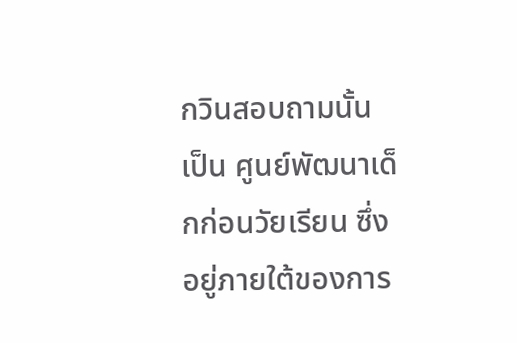กวินสอบถามนั้น เป็น ศูนย์พัฒนาเด็กก่อนวัยเรียน ซึ่งอยู่ภายใต้ของการ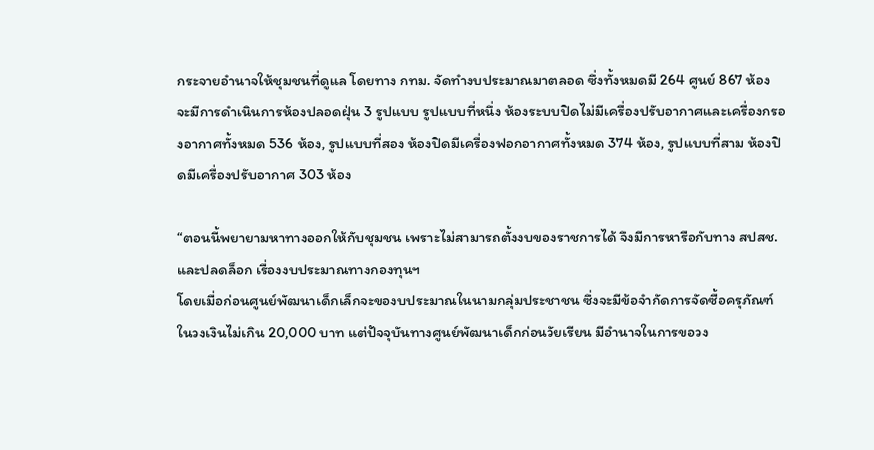กระจายอำนาจให้ชุมชนที่ดูแล โดยทาง กทม. จัดทำงบประมาณมาตลอด ซึ่งทั้งหมดมี 264 ศูนย์ 867 ห้อง จะมีการดำเนินการห้องปลอดฝุ่น 3 รูปแบบ รูปแบบที่หนึ่ง ห้องระบบปิดไม่มีเครื่องปรับอากาศและเครื่องกรองอากาศทั้งหมด 536 ห้อง, รูปแบบที่สอง ห้องปิดมีเครื่องฟอกอากาศทั้งหมด 374 ห้อง, รูปแบบที่สาม ห้องปิดมีเครื่องปรับอากาศ 303 ห้อง

“ตอนนี้พยายามหาทางออกให้กับชุมชน เพราะไม่สามารถตั้งงบของราชการได้ จึงมีการหารือกับทาง สปสช. และปลดล็อก เรื่องงบประมาณทางกองทุนฯ
โดยเมื่อก่อนศูนย์พัฒนาเด็กเล็กจะของบประมาณในนามกลุ่มประชาชน ซึ่งจะมีข้อจำกัดการจัดซื้อครุภัณฑ์ในวงเงินไม่เกิน 20,000 บาท แต่ปัจจุบันทางศูนย์พัฒนาเด็กก่อนวัยเรียน มีอำนาจในการขอวง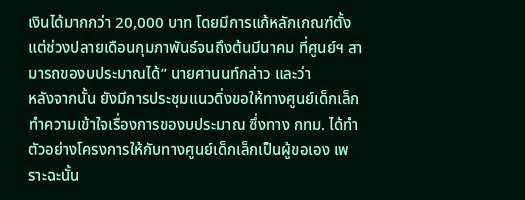เงินได้มากกว่า 20,000 บาท โดยมีการแก้หลักเกณฑ์ตั้งแต่ช่วงปลายเดือนกุมภาพันธ์จนถึงต้นมีนาคม ที่ศูนย์ฯ สามารถของบประมาณได้” นายศานนท์กล่าว และว่า
หลังจากนั้น ยังมีการประชุมแนวดิ่งขอให้ทางศูนย์เด็กเล็กทำความเข้าใจเรื่องการของบประมาณ ซึ่งทาง กทม. ได้ทำตัวอย่างโครงการให้กับทางศูนย์เด็กเล็กเป็นผู้ขอเอง เพราะฉะนั้น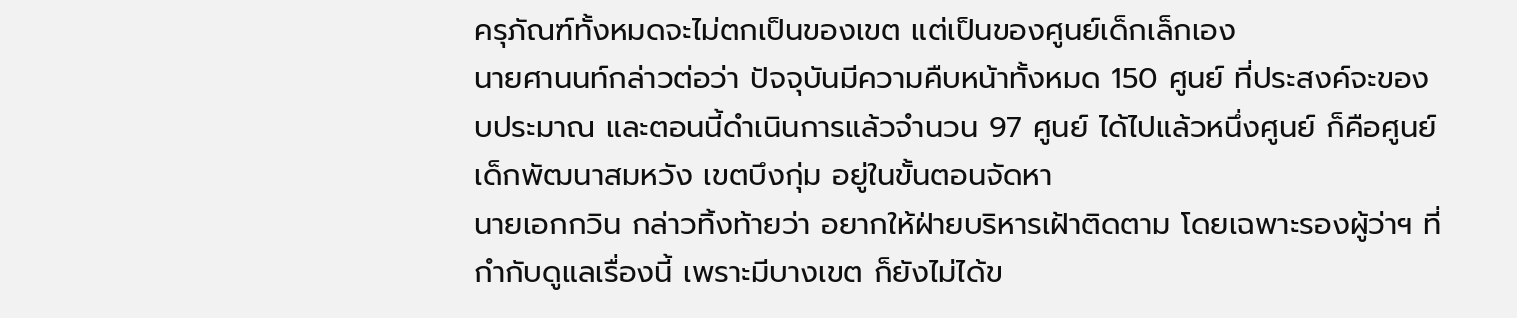ครุภัณฑ์ทั้งหมดจะไม่ตกเป็นของเขต แต่เป็นของศูนย์เด็กเล็กเอง
นายศานนท์กล่าวต่อว่า ปัจจุบันมีความคืบหน้าทั้งหมด 150 ศูนย์ ที่ประสงค์จะของบประมาณ และตอนนี้ดำเนินการแล้วจำนวน 97 ศูนย์ ได้ไปแล้วหนึ่งศูนย์ ก็คือศูนย์เด็กพัฒนาสมหวัง เขตบึงกุ่ม อยู่ในขั้นตอนจัดหา
นายเอกกวิน กล่าวทิ้งท้ายว่า อยากให้ฝ่ายบริหารเฝ้าติดตาม โดยเฉพาะรองผู้ว่าฯ ที่กำกับดูแลเรื่องนี้ เพราะมีบางเขต ก็ยังไม่ได้ข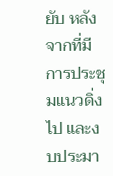ยับ หลังจากที่มีการประชุมแนวดิ่งไป และงบประมา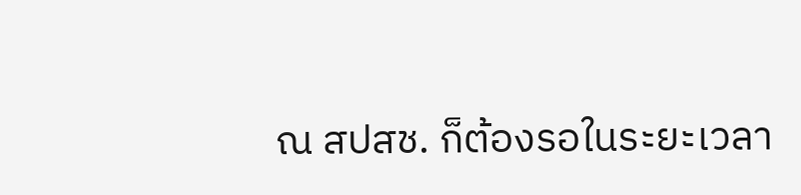ณ สปสช. ก็ต้องรอในระยะเวลา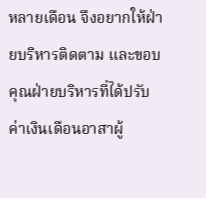หลายเดือน จึงอยากให้ฝ่ายบริหารติดตาม และขอบคุณฝ่ายบริหารที่ได้ปรับค่าเงินเดือนอาสาผู้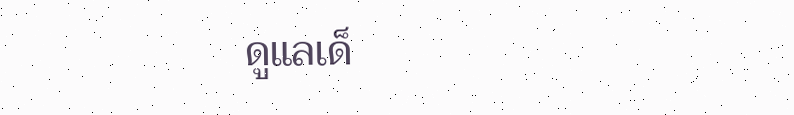ดูแลเด็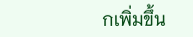กเพิ่มขึ้น